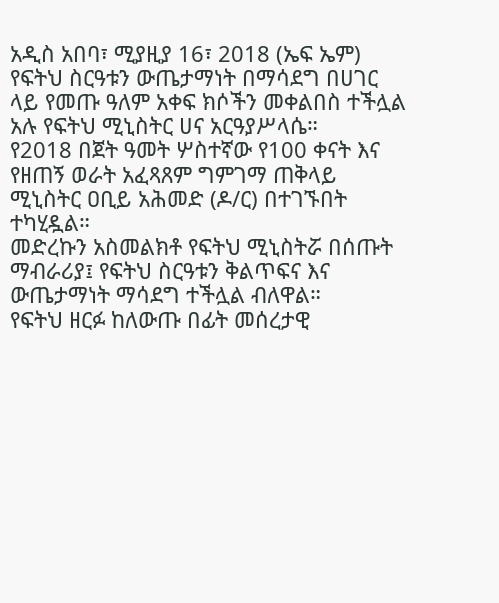አዲስ አበባ፣ ሚያዚያ 16፣ 2018 (ኤፍ ኤም) የፍትህ ስርዓቱን ውጤታማነት በማሳደግ በሀገር ላይ የመጡ ዓለም አቀፍ ክሶችን መቀልበስ ተችሏል አሉ የፍትህ ሚኒስትር ሀና አርዓያሥላሴ።
የ2018 በጀት ዓመት ሦስተኛው የ100 ቀናት እና የዘጠኝ ወራት አፈጻጸም ግምገማ ጠቅላይ ሚኒስትር ዐቢይ አሕመድ (ዶ/ር) በተገኙበት ተካሂዷል።
መድረኩን አስመልክቶ የፍትህ ሚኒስትሯ በሰጡት ማብራሪያ፤ የፍትህ ስርዓቱን ቅልጥፍና እና ውጤታማነት ማሳደግ ተችሏል ብለዋል።
የፍትህ ዘርፉ ከለውጡ በፊት መሰረታዊ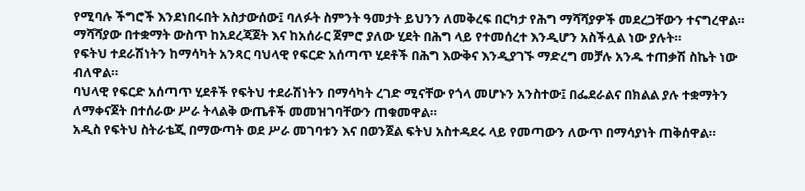የሚባሉ ችግሮች እንደነበሩበት አስታውሰው፤ ባለፉት ስምንት ዓመታት ይህንን ለመቅረፍ በርካታ የሕግ ማሻሻያዎች መደረጋቸውን ተናግረዋል።
ማሻሻያው በተቋማት ውስጥ ከአደረጃጀት እና ከአሰራር ጀምሮ ያለው ሂደት በሕግ ላይ የተመሰረተ እንዲሆን አስችሏል ነው ያሉት።
የፍትህ ተደራሽነትን ከማሳካት አንጻር ባህላዊ የፍርድ አሰጣጥ ሂደቶች በሕግ እውቅና እንዲያገኙ ማድረግ መቻሉ አንዱ ተጠቃሽ ስኬት ነው ብለዋል።
ባህላዊ የፍርድ አሰጣጥ ሂደቶች የፍትህ ተደራሽነትን በማሳካት ረገድ ሚናቸው የጎላ መሆኑን አንስተው፤ በፌደራልና በክልል ያሉ ተቋማትን ለማቀናጀት በተሰራው ሥራ ትላልቅ ውጤቶች መመዝገባቸውን ጠቁመዋል።
አዲስ የፍትህ ስትራቴጂ በማውጣት ወደ ሥራ መገባቱን እና በወንጀል ፍትህ አስተዳደሩ ላይ የመጣውን ለውጥ በማሳያነት ጠቅሰዋል።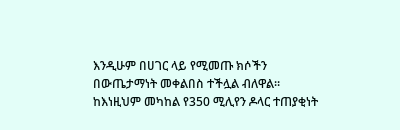እንዲሁም በሀገር ላይ የሚመጡ ክሶችን በውጤታማነት መቀልበስ ተችሏል ብለዋል።
ከእነዚህም መካከል የ350 ሚሊየን ዶላር ተጠያቂነት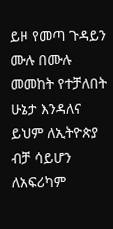ይዞ የመጣ ጉዳይን ሙሉ በሙሉ መመከት የተቻለበት ሁኔታ እንዳለና ይህም ለኢትዮጵያ ብቻ ሳይሆን ለአፍሪካም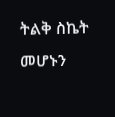ትልቅ ስኬት መሆኑን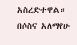አስረድተዋል።
በሶስና አለማየሁ